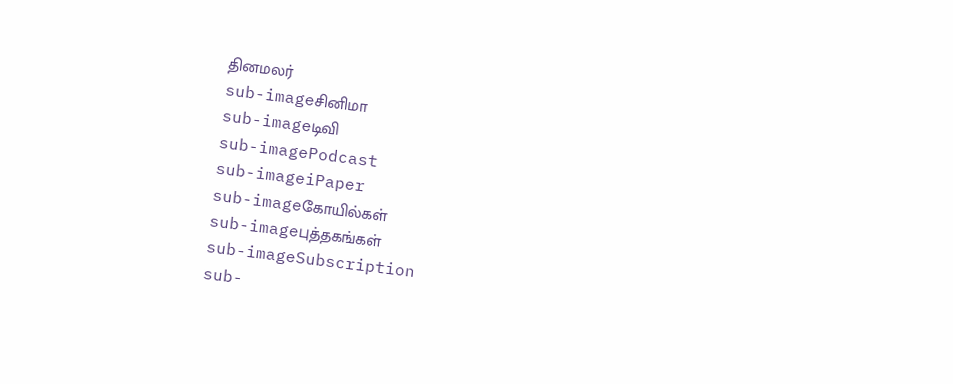தினமலர்
sub-imageசினிமா
sub-imageடிவி
sub-imagePodcast
sub-imageiPaper
sub-imageகோயில்கள்
sub-imageபுத்தகங்கள்
sub-imageSubscription
sub-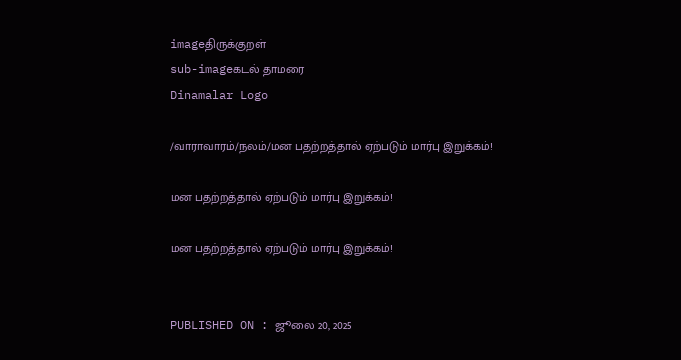imageதிருக்குறள்
sub-imageகடல் தாமரை
Dinamalar Logo

/வாராவாரம்/நலம்/மன பதற்றத்தால் ஏற்படும் மார்பு இறுக்கம்!

மன பதற்றத்தால் ஏற்படும் மார்பு இறுக்கம்!

மன பதற்றத்தால் ஏற்படும் மார்பு இறுக்கம்!


PUBLISHED ON : ஜூலை 20, 2025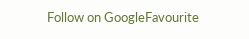Follow on GoogleFavourite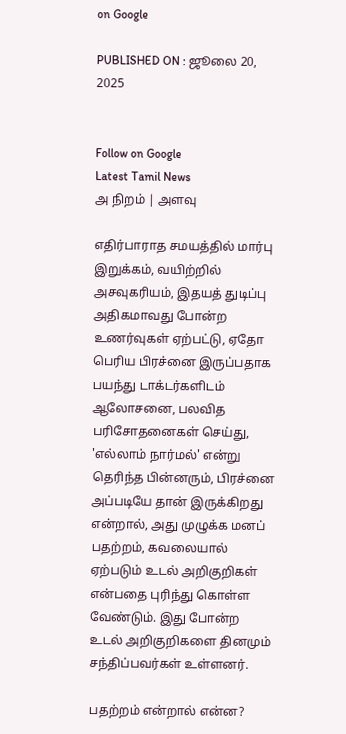on Google

PUBLISHED ON : ஜூலை 20, 2025


Follow on Google
Latest Tamil News
அ நிறம் | அளவு

எதிர்பாராத சமயத்தில் மார்பு இறுக்கம், வயிற்றில் அசவுகரியம், இதயத் துடிப்பு அதிகமாவது போன்ற உணர்வுகள் ஏற்பட்டு, ஏதோ பெரிய பிரச்னை இருப்பதாக பயந்து டாக்டர்களிடம் ஆலோசனை, பலவித பரிசோதனைகள் செய்து, 'எல்லாம் நார்மல்' என்று தெரிந்த பின்னரும், பிரச்னை அப்படியே தான் இருக்கிறது என்றால், அது முழுக்க மனப் பதற்றம், கவலையால் ஏற்படும் உடல் அறிகுறிகள் என்பதை புரிந்து கொள்ள வேண்டும். இது போன்ற உடல் அறிகுறிகளை தினமும் சந்திப்பவர்கள் உள்ளனர்.

பதற்றம் என்றால் என்ன?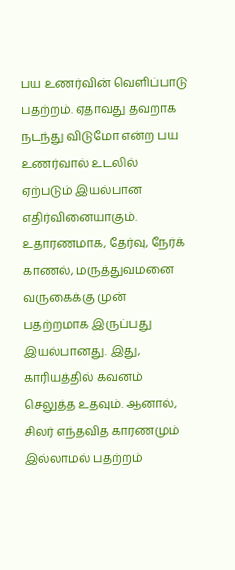பய உணர்வின் வெளிப்பாடு பதற்றம். ஏதாவது தவறாக நடந்து விடுமோ என்ற பய உணர்வால் உடலில் ஏற்படும் இயல்பான எதிர்வினையாகும். உதாரணமாக, தேர்வு, நேர்க் காணல், மருத்துவமனை வருகைக்கு முன் பதற்றமாக இருப்பது இயல்பானது. இது, காரியத்தில் கவனம் செலுத்த உதவும். ஆனால், சிலர் எந்தவித காரணமும் இல்லாமல் பதற்றம்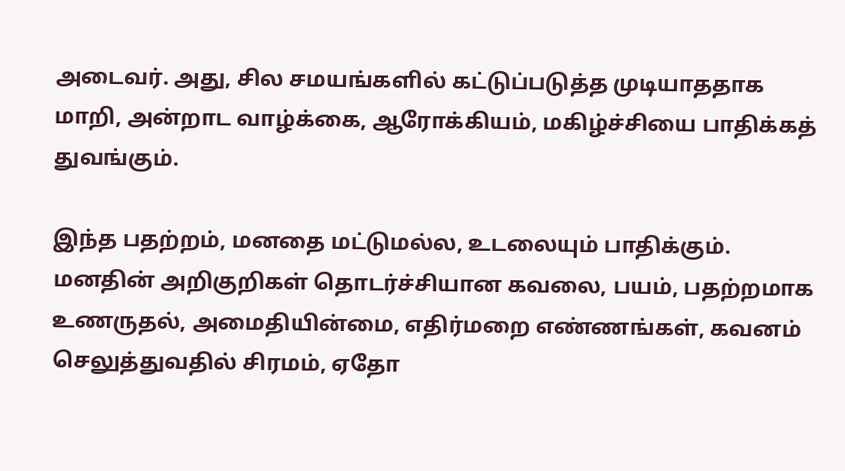அடைவர். அது, சில சமயங்களில் கட்டுப்படுத்த முடியாததாக மாறி, அன்றாட வாழ்க்கை, ஆரோக்கியம், மகிழ்ச்சியை பாதிக்கத் துவங்கும்.

இந்த பதற்றம், மனதை மட்டுமல்ல, உடலையும் பாதிக்கும். மனதின் அறிகுறிகள் தொடர்ச்சியான கவலை, பயம், பதற்றமாக உணருதல், அமைதியின்மை, எதிர்மறை எண்ணங்கள், கவனம் செலுத்துவதில் சிரமம், ஏதோ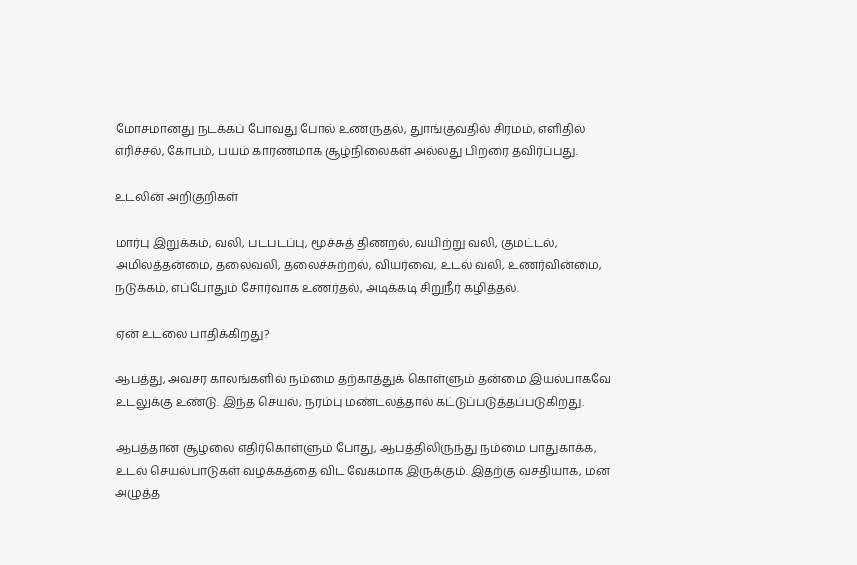மோசமானது நடக்கப் போவது போல் உணருதல், துாங்குவதில் சிரமம், எளிதில் எரிச்சல், கோபம், பயம் காரணமாக சூழ்நிலைகள் அல்லது பிறரை தவிர்ப்பது.

உடலின் அறிகுறிகள்

மார்பு இறுக்கம், வலி, படபடப்பு, மூச்சுத் திணறல், வயிற்று வலி, குமட்டல், அமிலத்தன்மை, தலைவலி, தலைச்சுற்றல், வியர்வை, உடல் வலி, உணர்வின்மை, நடுக்கம், எப்போதும் சோர்வாக உணர்தல், அடிக்கடி சிறுநீர் கழித்தல்.

ஏன் உடலை பாதிக்கிறது?

ஆபத்து, அவசர காலங்களில் நம்மை தற்காத்துக் கொள்ளும் தன்மை இயல்பாகவே உடலுக்கு உண்டு. இந்த செயல், நரம்பு மண்டலத்தால் கட்டுப்படுத்தப்படுகிறது.

ஆபத்தான சூழலை எதிர்கொள்ளும் போது, ஆபத்திலிருந்து நம்மை பாதுகாக்க, உடல் செயல்பாடுகள் வழக்கத்தை விட வேகமாக இருக்கும். இதற்கு வசதியாக, மன அழுத்த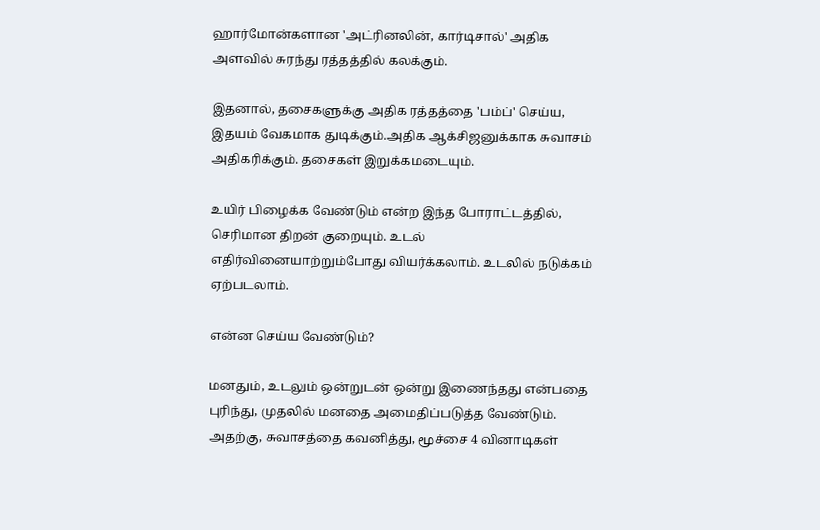ஹார்மோன்களான 'அட்ரினலின், கார்டிசால்' அதிக அளவில் சுரந்து ரத்தத்தில் கலக்கும்.

இதனால், தசைகளுக்கு அதிக ரத்தத்தை 'பம்ப்' செய்ய, இதயம் வேகமாக துடிக்கும்.அதிக ஆக்சிஜனுக்காக சுவாசம் அதிகரிக்கும். தசைகள் இறுக்கமடையும்.

உயிர் பிழைக்க வேண்டும் என்ற இந்த போராட்டத்தில், செரிமான திறன் குறையும். உடல் எதிர்வினையாற்றும்போது வியர்க்கலாம். உடலில் நடுக்கம் ஏற்படலாம்.

என்ன செய்ய வேண்டும்?

மனதும், உடலும் ஒன்றுடன் ஒன்று இணைந்தது என்பதை புரிந்து, முதலில் மனதை அமைதிப்படுத்த வேண்டும். அதற்கு, சுவாசத்தை கவனித்து, மூச்சை 4 வினாடிகள்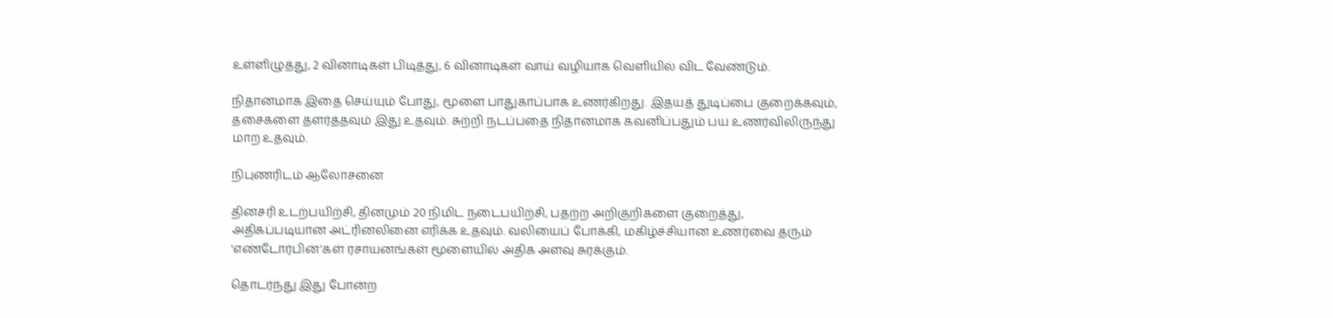உள்ளிழுத்து, 2 வினாடிகள் பிடித்து, 6 வினாடிகள் வாய் வழியாக வெளியில் விட வேண்டும்.

நிதானமாக இதை செய்யும் போது, மூளை பாதுகாப்பாக உணர்கிறது. இதயத் துடிப்பை குறைக்கவும், தசைகளை தளர்த்தவும் இது உதவும். சுற்றி நடப்பதை நிதானமாக கவனிப்பதும் பய உணர்விலிருந்து மாற உதவும்.

நிபுணரிடம் ஆலோசனை

தினசரி உடற்பயிற்சி, தினமும் 20 நிமிட நடைபயிற்சி, பதற்ற அறிகுறிகளை குறைத்து, அதிகப்படியான அட்ரினலினை எரிக்க உதவும். வலியைப் போக்கி, மகிழ்ச்சியான உணர்வை தரும் 'எண்டோர்பின்'கள் ரசாயனங்கள் மூளையில் அதிக அளவு சுரக்கும்.

தொடர்ந்து இது போன்ற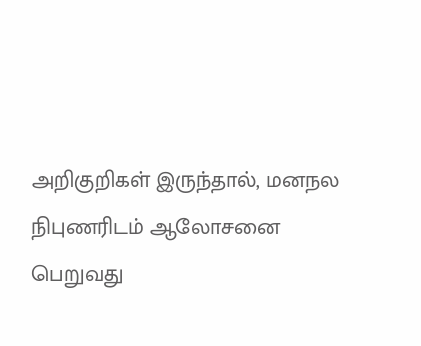அறிகுறிகள் இருந்தால், மனநல நிபுணரிடம் ஆலோசனை பெறுவது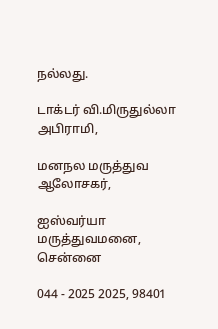நல்லது.

டாக்டர் வி.மிருதுல்லா அபிராமி,

மனநல மருத்துவ ஆலோசகர்,

ஐஸ்வர்யா மருத்துவமனை, சென்னை

044 - 2025 2025, 98401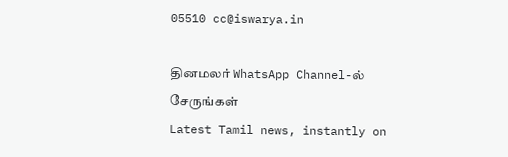05510 cc@iswarya.in

தினமலர் WhatsApp Channel-ல் சேருங்கள்
Latest Tamil news, instantly on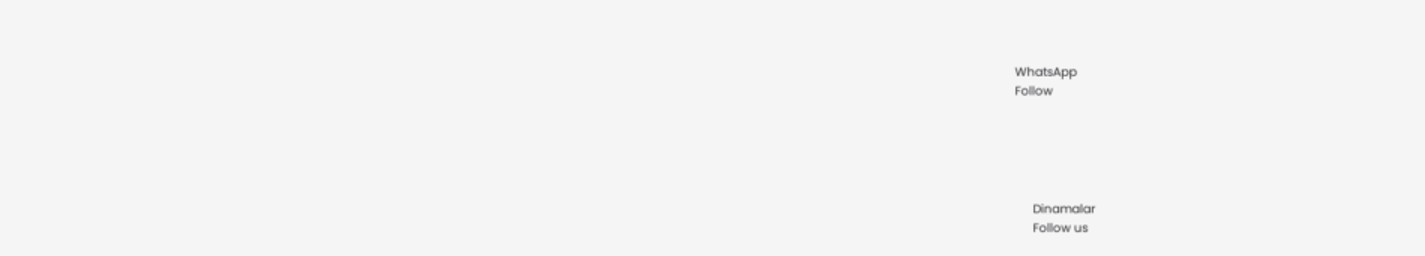WhatsApp
Follow





      Dinamalar
      Follow us